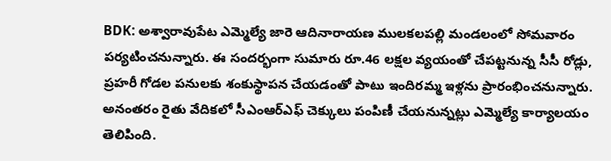BDK: అశ్వారావుపేట ఎమ్మెల్యే జారె ఆదినారాయణ ములకలపల్లి మండలంలో సోమవారం పర్యటించనున్నారు. ఈ సందర్భంగా సుమారు రూ.46 లక్షల వ్యయంతో చేపట్టనున్న సీసీ రోడ్లు, ప్రహరీ గోడల పనులకు శంకుస్థాపన చేయడంతో పాటు ఇందిరమ్మ ఇళ్లను ప్రారంభించనున్నారు. అనంతరం రైతు వేదికలో సీఎంఆర్ఎఫ్ చెక్కులు పంపిణీ చేయనున్నట్లు ఎమ్మెల్యే కార్యాలయం తెలిపింది.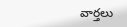వార్తలు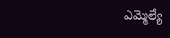ఎమ్మెల్యే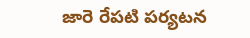జారె రేపటి పర్యటన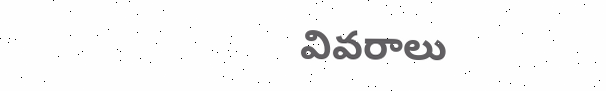వివరాలు